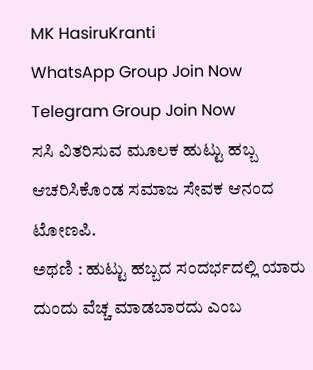MK HasiruKranti
WhatsApp Group Join Now
Telegram Group Join Now
ಸಸಿ ವಿತರಿಸುವ ಮೂಲಕ ಹುಟ್ಟು ಹಬ್ಬ ಆಚರಿಸಿಕೊಂಡ ಸಮಾಜ ಸೇವಕ ಆನಂದ ಟೋಣಪಿ.
ಅಥಣಿ : ಹುಟ್ಟು ಹಬ್ಬದ ಸಂದರ್ಭದಲ್ಲಿ ಯಾರು ದುಂದು ವೆಚ್ಚ ಮಾಡಬಾರದು ಎಂಬ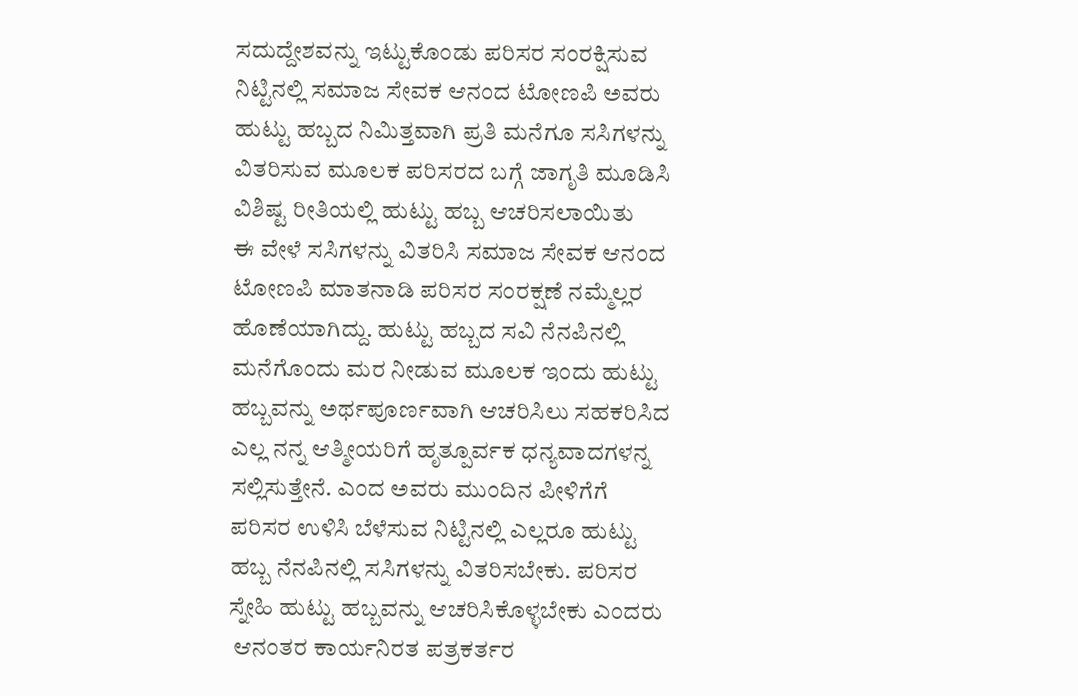ಸದುದ್ದೇಶವನ್ನು ಇಟ್ಟುಕೊಂಡು ಪರಿಸರ ಸಂರಕ್ಷಿಸುವ ನಿಟ್ಟಿನಲ್ಲಿ ಸಮಾಜ ಸೇವಕ ಆನಂದ ಟೋಣಪಿ ಅವರು ಹುಟ್ಟು ಹಬ್ಬದ ನಿಮಿತ್ತವಾಗಿ ಪ್ರತಿ ಮನೆಗೂ ಸಸಿಗಳನ್ನು ವಿತರಿಸುವ ಮೂಲಕ ಪರಿಸರದ ಬಗ್ಗೆ ಜಾಗೃತಿ ಮೂಡಿಸಿ ವಿಶಿಷ್ಟ ರೀತಿಯಲ್ಲಿ ಹುಟ್ಟು ಹಬ್ಬ ಆಚರಿಸಲಾಯಿತು
ಈ ವೇಳೆ ಸಸಿಗಳನ್ನು ವಿತರಿಸಿ ಸಮಾಜ ಸೇವಕ ಆನಂದ ಟೋಣಪಿ ಮಾತನಾಡಿ ಪರಿಸರ ಸಂರಕ್ಷಣೆ ನಮ್ಮೆಲ್ಲರ ಹೊಣೆಯಾಗಿದ್ದು. ಹುಟ್ಟು ಹಬ್ಬದ ಸವಿ ನೆನಪಿನಲ್ಲಿ ಮನೆಗೊಂದು ಮರ ನೀಡುವ ಮೂಲಕ ಇಂದು ಹುಟ್ಟು ಹಬ್ಬವನ್ನು ಅರ್ಥಪೂರ್ಣವಾಗಿ ಆಚರಿಸಿಲು ಸಹಕರಿಸಿದ ಎಲ್ಲ ನನ್ನ ಆತ್ಮೀಯರಿಗೆ ಹೃತ್ಪೂರ್ವಕ ಧನ್ಯವಾದಗಳನ್ನ ಸಲ್ಲಿಸುತ್ತೇನೆ. ಎಂದ ಅವರು ಮುಂದಿನ ಪೀಳಿಗೆಗೆ ಪರಿಸರ ಉಳಿಸಿ ಬೆಳೆಸುವ ನಿಟ್ಟಿನಲ್ಲಿ ಎಲ್ಲರೂ ಹುಟ್ಟು ಹಬ್ಬ ನೆನಪಿನಲ್ಲಿ ಸಸಿಗಳನ್ನು ವಿತರಿಸಬೇಕು‌. ಪರಿಸರ ಸ್ನೇಹಿ ಹುಟ್ಟು ಹಬ್ಬವನ್ನು ಆಚರಿಸಿಕೊಳ್ಳಬೇಕು ಎಂದರು
 ಆನಂತರ ಕಾರ್ಯನಿರತ ಪತ್ರಕರ್ತರ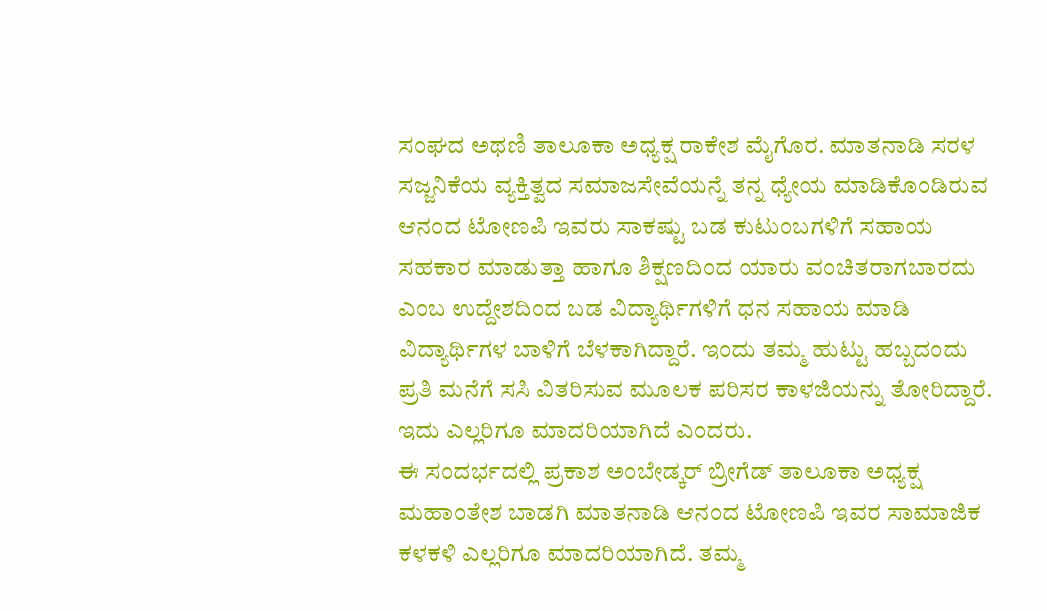ಸಂಘದ ಅಥಣಿ ತಾಲೂಕಾ ಅಧ್ಯಕ್ಷ ರಾಕೇಶ ಮೈಗೊರ. ಮಾತನಾಡಿ ಸರಳ ಸಜ್ಜನಿಕೆಯ ವ್ಯಕ್ತಿತ್ವದ ಸಮಾಜಸೇವೆಯನ್ನೆ ತ‌ನ್ನ ಧ್ಯೇಯ ಮಾಡಿಕೊಂಡಿರುವ ಆನಂದ ಟೋಣಪಿ ಇವರು ಸಾಕಷ್ಟು ಬಡ ಕುಟುಂಬಗಳಿಗೆ ಸಹಾಯ ಸಹಕಾರ ಮಾಡುತ್ತಾ ಹಾಗೂ ಶಿಕ್ಷಣದಿಂದ ಯಾರು ವಂಚಿತರಾಗಬಾರದು ಎಂಬ ಉದ್ದೇಶದಿಂದ ಬಡ ವಿದ್ಯಾರ್ಥಿಗಳಿಗೆ ಧನ ಸಹಾಯ ಮಾಡಿ ವಿದ್ಯಾರ್ಥಿಗಳ ಬಾಳಿಗೆ ಬೆಳಕಾಗಿದ್ದಾರೆ. ಇಂದು ತಮ್ಮ ಹುಟ್ಟು ಹಬ್ಬದಂದು ಪ್ರತಿ ಮನೆಗೆ ಸಸಿ ವಿತರಿಸುವ ಮೂಲಕ ಪರಿಸರ ಕಾಳಜಿಯನ್ನು ತೋರಿದ್ದಾರೆ. ಇದು ಎಲ್ಲರಿಗೂ ಮಾದರಿಯಾಗಿದೆ ಎಂದರು.
ಈ ಸಂದರ್ಭದಲ್ಲಿ ಪ್ರಕಾಶ ಅಂಬೇಡ್ಕರ್ ಬ್ರೀಗೆಡ್ ತಾಲೂಕಾ ಅಧ್ಯಕ್ಷ ಮಹಾಂತೇಶ ಬಾಡಗಿ ಮಾತನಾಡಿ ಆನಂದ ಟೋಣಪಿ ಇವರ ಸಾಮಾಜಿಕ ಕಳಕಳಿ ಎಲ್ಲರಿಗೂ ಮಾದರಿಯಾಗಿದೆ. ತಮ್ಮ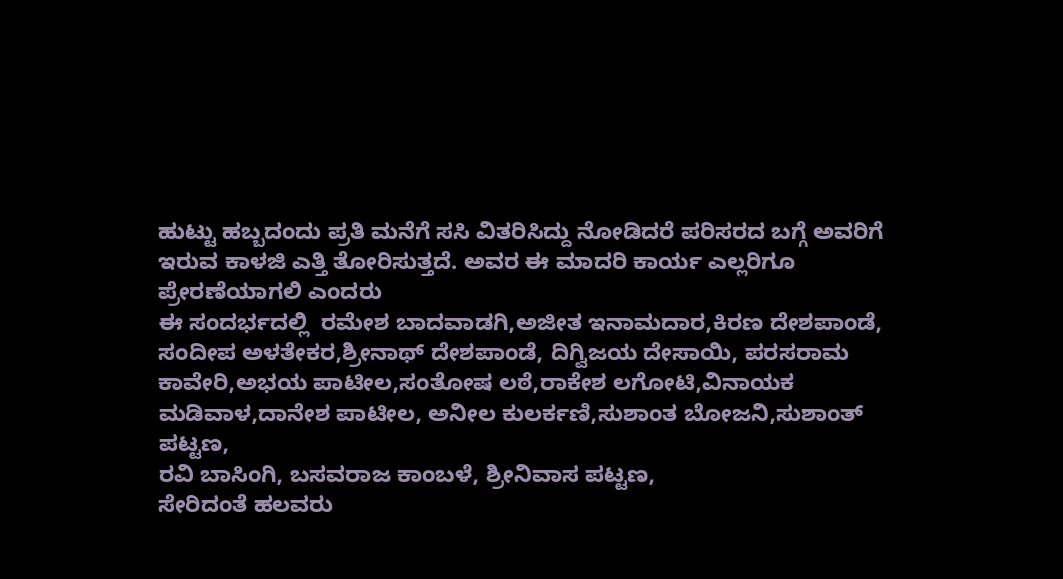ಹುಟ್ಟು ಹಬ್ಬದಂದು ಪ್ರತಿ ಮನೆಗೆ ಸಸಿ ವಿತರಿಸಿದ್ದು ನೋಡಿದರೆ ಪರಿಸರದ ಬಗ್ಗೆ ಅವರಿಗೆ ಇರುವ ಕಾಳಜಿ ಎತ್ತಿ ತೋರಿಸುತ್ತದೆ. ಅವರ ಈ ಮಾದರಿ ಕಾರ್ಯ ಎಲ್ಲರಿಗೂ ಪ್ರೇರಣೆಯಾಗಲಿ ಎಂದರು
ಈ ಸಂದರ್ಭದಲ್ಲಿ  ರಮೇಶ ಬಾದವಾಡಗಿ,ಅಜೀತ ಇನಾಮದಾರ,ಕಿರಣ ದೇಶಪಾಂಡೆ, ಸಂದೀಪ ಅಳತೇಕರ,ಶ್ರೀನಾಥ್ ದೇಶಪಾಂಡೆ, ದಿಗ್ವಿಜಯ ದೇಸಾಯಿ, ಪರಸರಾಮ ಕಾವೇರಿ,ಅಭಯ ಪಾಟೀಲ,ಸಂತೋಷ ಲಠೆ,ರಾಕೇಶ ಲಗೋಟಿ,ವಿನಾಯಕ ಮಡಿವಾಳ,ದಾನೇಶ ಪಾಟೀಲ, ಅನೀಲ ಕುಲರ್ಕಣಿ,ಸುಶಾಂತ ಬೋಜನಿ,ಸುಶಾಂತ್ ಪಟ್ಟಣ,
ರವಿ ಬಾಸಿಂಗಿ, ಬಸವರಾಜ ಕಾಂಬಳೆ, ಶ್ರೀನಿವಾಸ ಪಟ್ಟಣ,
ಸೇರಿದಂತೆ ಹಲವರು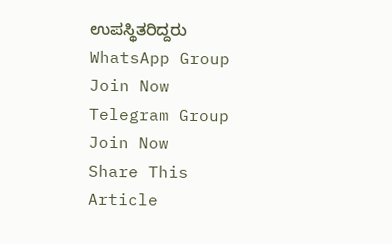ಉಪಸ್ಥಿತರಿದ್ದರು
WhatsApp Group Join Now
Telegram Group Join Now
Share This Article